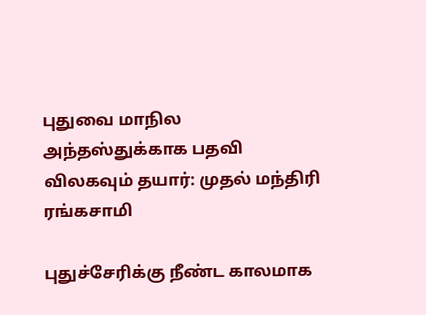புதுவை மாநில அந்தஸ்துக்காக பதவி விலகவும் தயார்: முதல் மந்திரி ரங்கசாமி

புதுச்சேரிக்கு நீண்ட காலமாக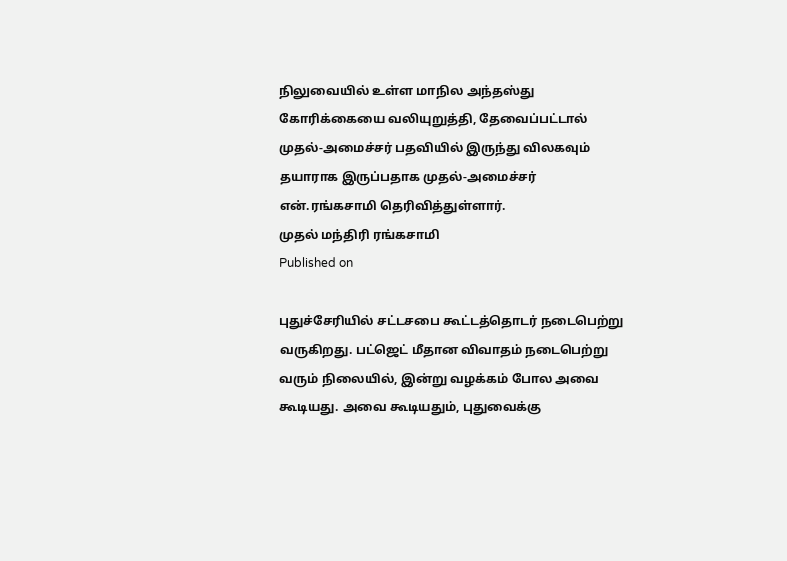நிலுவையில் உள்ள மாநில அந்தஸ்து கோரிக்கையை வலியுறுத்தி, தேவைப்பட்டால் முதல்-அமைச்சர் பதவியில் இருந்து விலகவும் தயாராக இருப்பதாக முதல்-அமைச்சர் என்.ரங்கசாமி தெரிவித்துள்ளார்.
முதல் மந்திரி ரங்கசாமி
Published on

புதுச்சேரியில் சட்டசபை கூட்டத்தொடர் நடைபெற்று வருகிறது. பட்ஜெட் மீதான விவாதம் நடைபெற்று வரும் நிலையில், இன்று வழக்கம் போல அவை கூடியது. அவை கூடியதும், புதுவைக்கு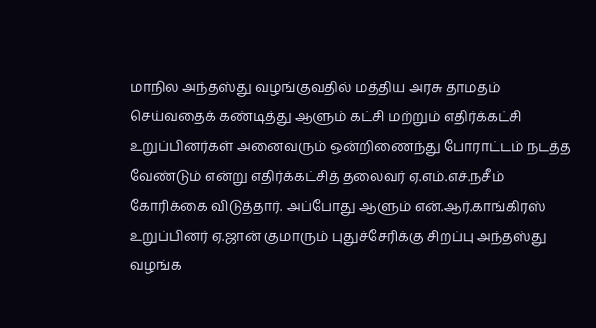மாநில அந்தஸ்து வழங்குவதில் மத்திய அரசு தாமதம் செய்வதைக் கண்டித்து ஆளும் கட்சி மற்றும் எதிர்க்கட்சி உறுப்பினர்கள் அனைவரும் ஒன்றிணைந்து போராட்டம் நடத்த வேண்டும் என்று எதிர்க்கட்சித் தலைவர் ஏ.எம்.எச்.நசீம் கோரிக்கை விடுத்தார். அப்போது ஆளும் என்.ஆர்.காங்கிரஸ் உறுப்பினர் ஏ.ஜான் குமாரும் புதுச்சேரிக்கு சிறப்பு அந்தஸ்து வழங்க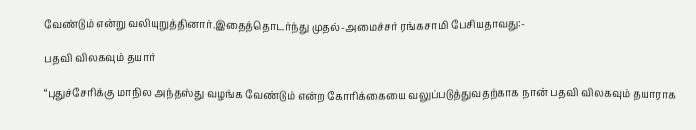வேண்டும் என்று வலியுறுத்தினார்.இதைத்தொடர்ந்து முதல்-அமைச்சர் ரங்கசாமி பேசியதாவது:-

பதவி விலகவும் தயார்

“புதுச்சேரிக்கு மாநில அந்தஸ்து வழங்க வேண்டும் என்ற கோரிக்கையை வலுப்படுத்துவதற்காக நான் பதவி விலகவும் தயாராக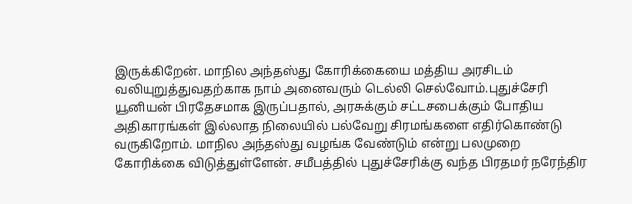இருக்கிறேன். மாநில அந்தஸ்து கோரிக்கையை மத்திய அரசிடம் வலியுறுத்துவதற்காக நாம் அனைவரும் டெல்லி செல்வோம்.புதுச்சேரி யூனியன் பிரதேசமாக இருப்பதால், அரசுக்கும் சட்டசபைக்கும் போதிய அதிகாரங்கள் இல்லாத நிலையில் பல்வேறு சிரமங்களை எதிர்கொண்டு வருகிறோம். மாநில அந்தஸ்து வழங்க வேண்டும் என்று பலமுறை கோரிக்கை விடுத்துள்ளேன். சமீபத்தில் புதுச்சேரிக்கு வந்த பிரதமர் நரேந்திர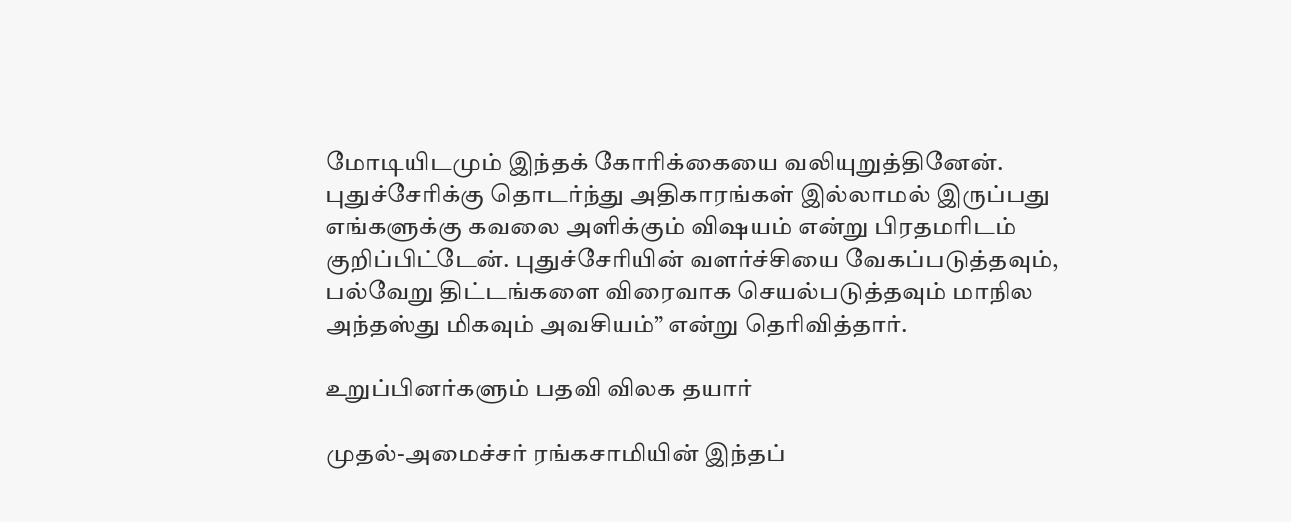மோடியிடமும் இந்தக் கோரிக்கையை வலியுறுத்தினேன். புதுச்சேரிக்கு தொடர்ந்து அதிகாரங்கள் இல்லாமல் இருப்பது எங்களுக்கு கவலை அளிக்கும் விஷயம் என்று பிரதமரிடம் குறிப்பிட்டேன். புதுச்சேரியின் வளர்ச்சியை வேகப்படுத்தவும், பல்வேறு திட்டங்களை விரைவாக செயல்படுத்தவும் மாநில அந்தஸ்து மிகவும் அவசியம்” என்று தெரிவித்தார்.

உறுப்பினர்களும் பதவி விலக தயார்

முதல்-அமைச்சர் ரங்கசாமியின் இந்தப்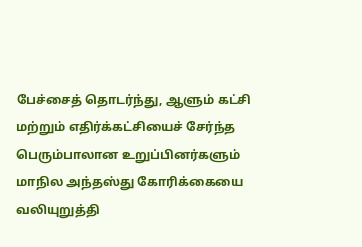பேச்சைத் தொடர்ந்து, ஆளும் கட்சி மற்றும் எதிர்க்கட்சியைச் சேர்ந்த பெரும்பாலான உறுப்பினர்களும் மாநில அந்தஸ்து கோரிக்கையை வலியுறுத்தி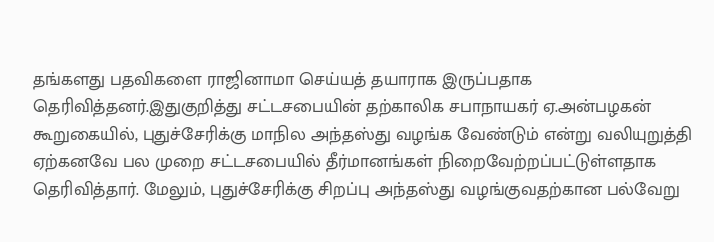தங்களது பதவிகளை ராஜினாமா செய்யத் தயாராக இருப்பதாக தெரிவித்தனர்.இதுகுறித்து சட்டசபையின் தற்காலிக சபாநாயகர் ஏ.அன்பழகன் கூறுகையில், புதுச்சேரிக்கு மாநில அந்தஸ்து வழங்க வேண்டும் என்று வலியுறுத்தி ஏற்கனவே பல முறை சட்டசபையில் தீர்மானங்கள் நிறைவேற்றப்பட்டுள்ளதாக தெரிவித்தார். மேலும், புதுச்சேரிக்கு சிறப்பு அந்தஸ்து வழங்குவதற்கான பல்வேறு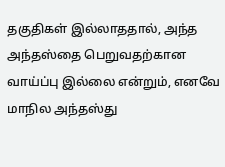தகுதிகள் இல்லாததால், அந்த அந்தஸ்தை பெறுவதற்கான வாய்ப்பு இல்லை என்றும், எனவே மாநில அந்தஸ்து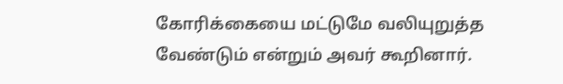கோரிக்கையை மட்டுமே வலியுறுத்த வேண்டும் என்றும் அவர் கூறினார்.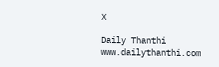X

Daily Thanthi
www.dailythanthi.com